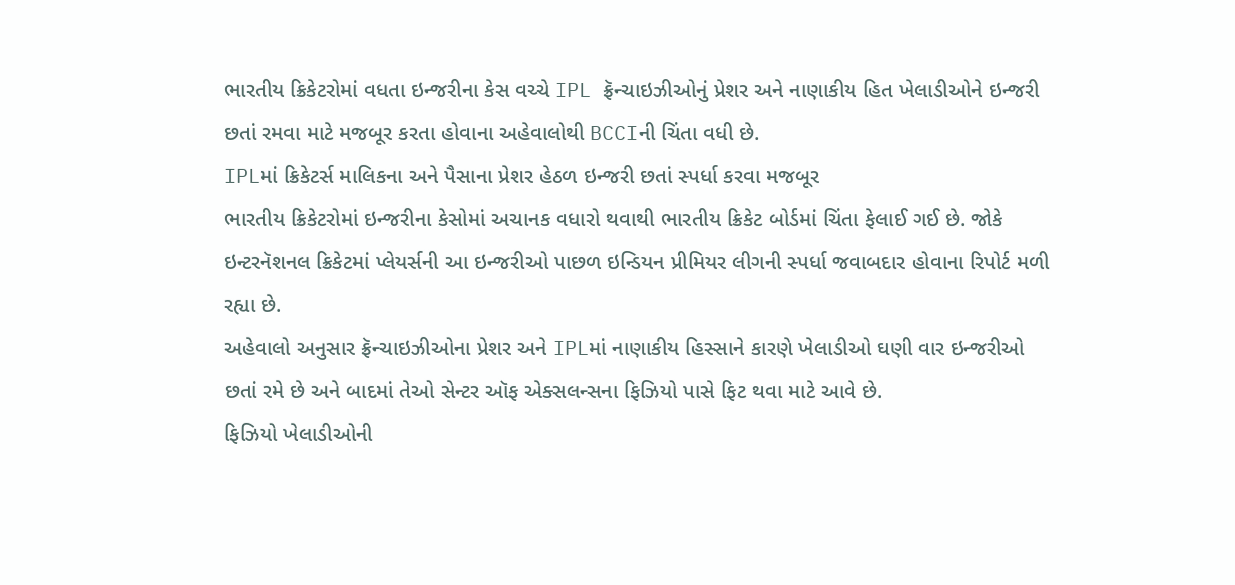ભારતીય ક્રિકેટરોમાં વધતા ઇન્જરીના કેસ વચ્ચે IPL ફ્રૅન્ચાઇઝીઓનું પ્રેશર અને નાણાકીય હિત ખેલાડીઓને ઇન્જરી છતાં રમવા માટે મજબૂર કરતા હોવાના અહેવાલોથી BCCIની ચિંતા વધી છે.
IPLમાં ક્રિકેટર્સ માલિકના અને પૈસાના પ્રેશર હેઠળ ઇન્જરી છતાં સ્પર્ધા કરવા મજબૂર
ભારતીય ક્રિકેટરોમાં ઇન્જરીના કેસોમાં અચાનક વધારો થવાથી ભારતીય ક્રિકેટ બોર્ડમાં ચિંતા ફેલાઈ ગઈ છે. જોકે ઇન્ટરનૅશનલ ક્રિકેટમાં પ્લેયર્સની આ ઇન્જરીઓ પાછળ ઇન્ડિયન પ્રીમિયર લીગની સ્પર્ધા જવાબદાર હોવાના રિપોર્ટ મળી રહ્યા છે.
અહેવાલો અનુસાર ફ્રૅન્ચાઇઝીઓના પ્રેશર અને IPLમાં નાણાકીય હિસ્સાને કારણે ખેલાડીઓ ઘણી વાર ઇન્જરીઓ છતાં રમે છે અને બાદમાં તેઓ સેન્ટર ઑફ એક્સલન્સના ફિઝિયો પાસે ફિટ થવા માટે આવે છે.
ફિઝિયો ખેલાડીઓની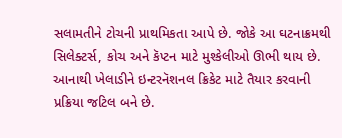સલામતીને ટોચની પ્રાથમિકતા આપે છે. જોકે આ ઘટનાક્રમથી સિલેક્ટર્સ, કોચ અને કૅપ્ટન માટે મુશ્કેલીઓ ઊભી થાય છે. આનાથી ખેલાડીને ઇન્ટરનૅશનલ ક્રિકેટ માટે તૈયાર કરવાની પ્રક્રિયા જટિલ બને છે.